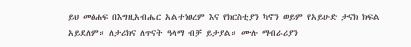ይህ መፅሐፍ በእግዚአብሔር አልተነፀረም እና የክርስቲያን ካኖን ወይም የአይሁድ ታናክ ክፍል አይደለም። ለታሪክና ለጥናት ዓላማ ብቻ ይታያል። ሙሉ ማብራሪያን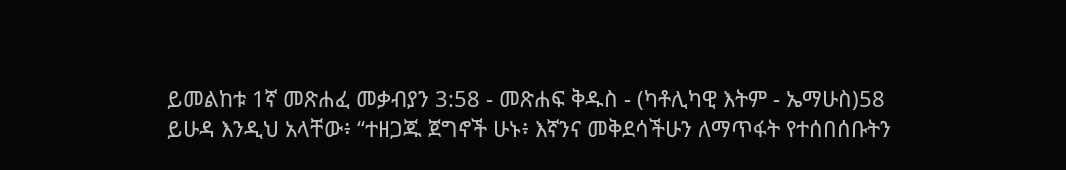ይመልከቱ 1ኛ መጽሐፈ መቃብያን 3:58 - መጽሐፍ ቅዱስ - (ካቶሊካዊ እትም - ኤማሁስ)58 ይሁዳ እንዲህ አላቸው፥ “ተዘጋጁ ጀግኖች ሁኑ፥ እኛንና መቅደሳችሁን ለማጥፋት የተሰበሰቡትን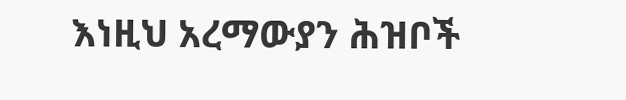እነዚህ አረማውያን ሕዝቦች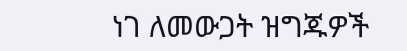ነገ ለመውጋት ዝግጁዎች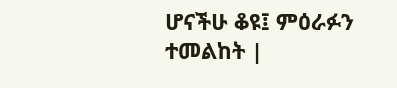ሆናችሁ ቆዩ፤ ምዕራፉን ተመልከት |